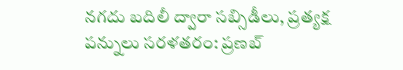నగదు బదిలీ ద్వారా సబ్సిడీలు, ప్రత్యక్ష పన్నులు సరళతరం: ప్రణబ్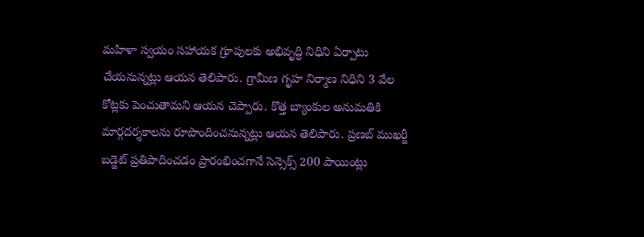మహిళా స్వయం సహాయక గ్రూపులకు అభివృద్ధి నిధిని ఏర్పాటు చేయనున్నట్లు ఆయన తెలిపారు. గ్రామీణ గృహ నిర్మాణ నిధిని 3 వేల కోట్లకు పెంచుతామని ఆయన చెప్పారు. కొత్త బ్యాంకుల అనుమతికి మార్గదర్శకాలను రూపొందించనున్నట్లు ఆయన తెలిపారు. ప్రణబ్ ముఖర్జీ బడ్జెట్ ప్రతిపాదించడం ప్రారంభించగానే సెన్సెక్స్ 200 పాయింట్లు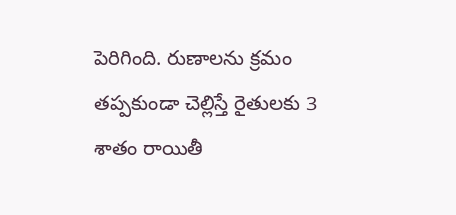పెరిగింది. రుణాలను క్రమం తప్పకుండా చెల్లిస్తే రైతులకు 3 శాతం రాయితీ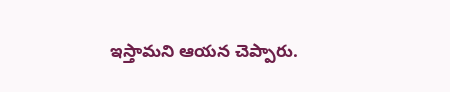ఇస్తామని ఆయన చెప్పారు.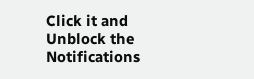Click it and Unblock the Notifications